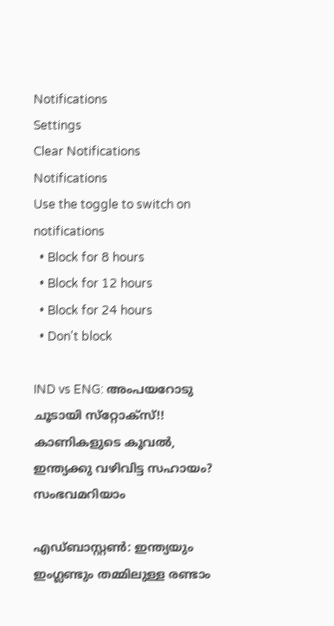Notifications
Settings
Clear Notifications
Notifications
Use the toggle to switch on notifications
  • Block for 8 hours
  • Block for 12 hours
  • Block for 24 hours
  • Don't block

IND vs ENG: അംപയറോടു ചൂടായി സ്‌റ്റോക്‌സ്!! കാണികളുടെ കൂവല്‍, ഇന്ത്യക്കു വഴിവിട്ട സഹായം? സംഭവമറിയാം

എഡ്ബാസ്റ്റണ്‍: ഇന്ത്യയും ഇംഗ്ലണ്ടും തമ്മിലുള്ള രണ്ടാം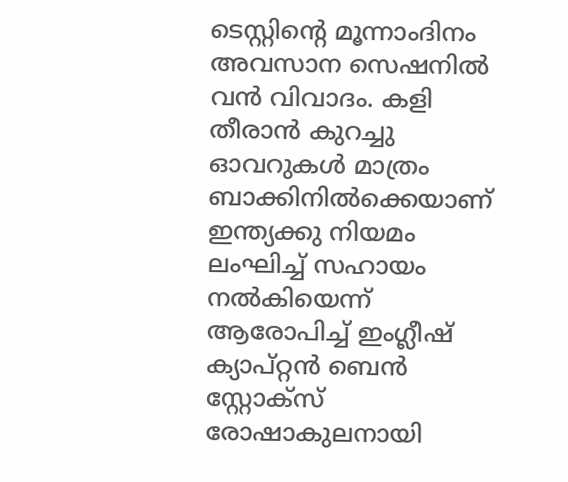ടെസ്റ്റിന്റെ മൂന്നാംദിനം അവസാന സെഷനില്‍ വന്‍ വിവാദം. കളി തീരാന്‍ കുറച്ചു ഓവറുകള്‍ മാത്രം ബാക്കിനില്‍ക്കെയാണ് ഇന്ത്യക്കു നിയമം ലംഘിച്ച് സഹായം നല്‍കിയെന്ന് ആരോപിച്ച് ഇംഗ്ലീഷ് ക്യാപ്റ്റന്‍ ബെന്‍ സ്റ്റോക്‌സ് രോഷാകുലനായി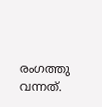രംഗത്തു വന്നത്.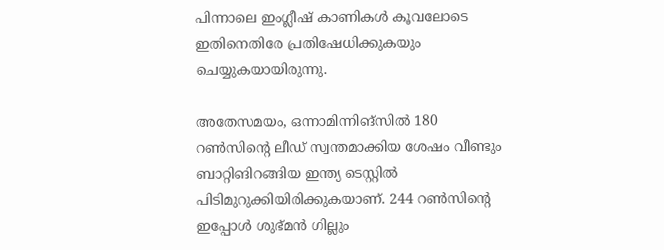പിന്നാലെ ഇംഗ്ലീഷ് കാണികള്‍ കൂവലോടെ ഇതിനെതിരേ പ്രതിഷേധിക്കുകയും ചെയ്യുകയായിരുന്നു.

അതേസമയം, ഒന്നാമിന്നിങ്‌സില്‍ 180 റണ്‍സിന്റെ ലീഡ് സ്വന്തമാക്കിയ ശേഷം വീണ്ടും ബാറ്റിങിറങ്ങിയ ഇന്ത്യ ടെസ്റ്റില്‍ പിടിമുറുക്കിയിരിക്കുകയാണ്. 244 റണ്‍സിന്റെ ഇപ്പോള്‍ ശുഭ്മന്‍ ഗില്ലും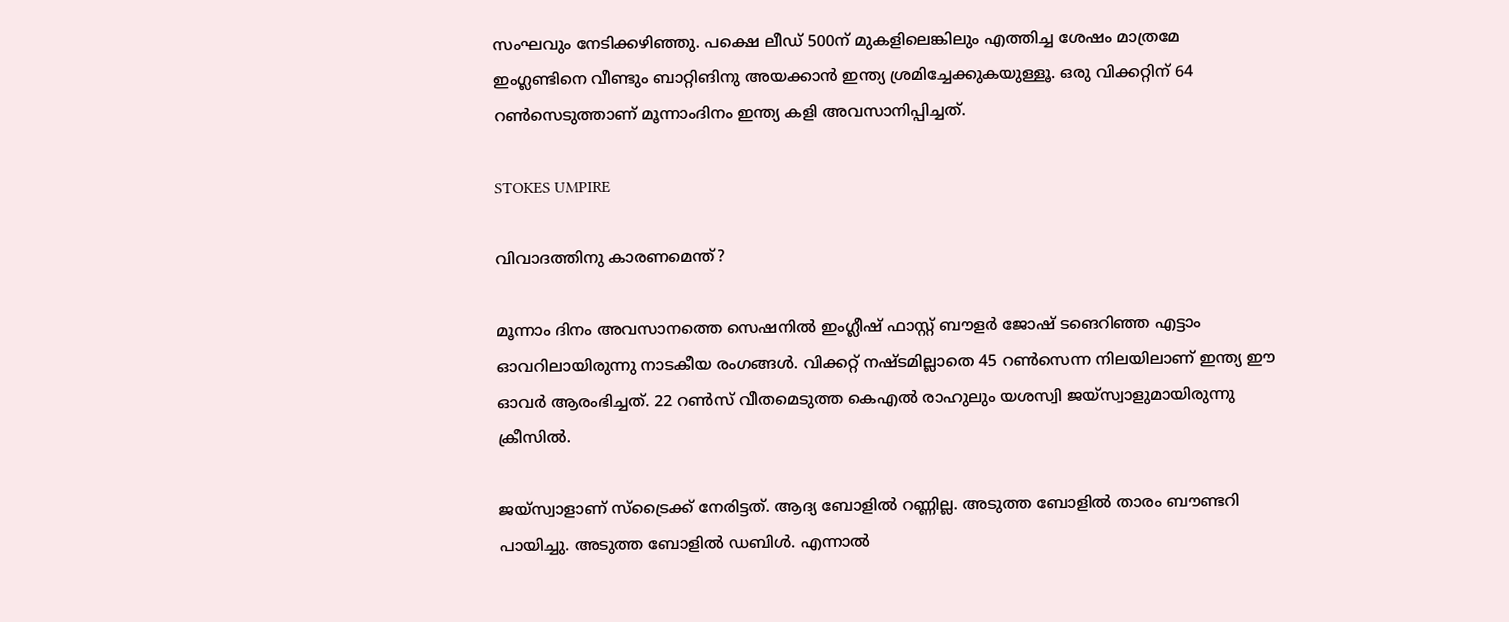സംഘവും നേടിക്കഴിഞ്ഞു. പക്ഷെ ലീഡ് 500ന് മുകളിലെങ്കിലും എത്തിച്ച ശേഷം മാത്രമേ ഇംഗ്ലണ്ടിനെ വീണ്ടും ബാറ്റിങിനു അയക്കാന്‍ ഇന്ത്യ ശ്രമിച്ചേക്കുകയുള്ളൂ. ഒരു വിക്കറ്റിന് 64 റണ്‍സെടുത്താണ് മൂന്നാംദിനം ഇന്ത്യ കളി അവസാനിപ്പിച്ചത്.

STOKES UMPIRE

വിവാദത്തിനു കാരണമെന്ത്?

മൂന്നാം ദിനം അവസാനത്തെ സെഷനില്‍ ഇംഗ്ലീഷ് ഫാസ്റ്റ് ബൗളര്‍ ജോഷ് ടങെറിഞ്ഞ എട്ടാം ഓവറിലായിരുന്നു നാടകീയ രംഗങ്ങള്‍. വിക്കറ്റ് നഷ്ടമില്ലാതെ 45 റണ്‍സെന്ന നിലയിലാണ് ഇന്ത്യ ഈ ഓവര്‍ ആരംഭിച്ചത്. 22 റണ്‍സ് വീതമെടുത്ത കെഎല്‍ രാഹുലും യശസ്വി ജയ്‌സ്വാളുമായിരുന്നു ക്രീസില്‍.

ജയ്‌സ്വാളാണ് സ്‌ട്രൈക്ക് നേരിട്ടത്. ആദ്യ ബോളില്‍ റണ്ണില്ല. അടുത്ത ബോളില്‍ താരം ബൗണ്ടറി പായിച്ചു. അടുത്ത ബോളില്‍ ഡബിള്‍. എന്നാല്‍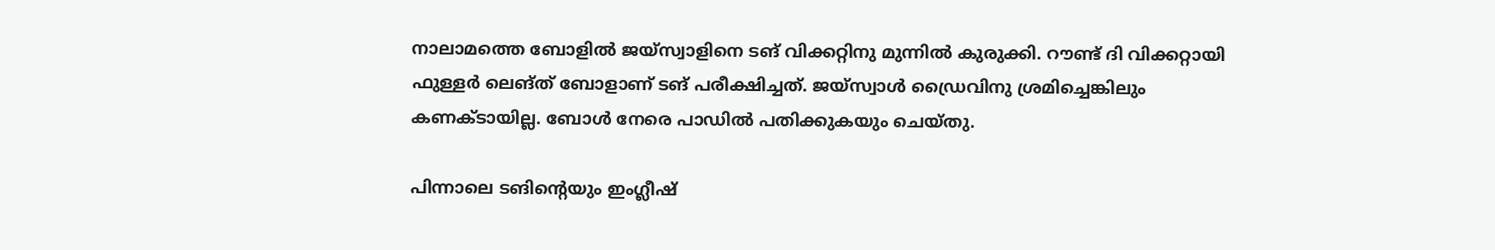നാലാമത്തെ ബോളില്‍ ജയ്‌സ്വാളിനെ ടങ് വിക്കറ്റിനു മുന്നില്‍ കുരുക്കി. റൗണ്ട് ദി വിക്കറ്റായി ഫുള്ളര്‍ ലെങ്ത് ബോളാണ് ടങ് പരീക്ഷിച്ചത്. ജയ്‌സ്വാള്‍ ഡ്രൈവിനു ശ്രമിച്ചെങ്കിലും കണക്ടായില്ല. ബോള്‍ നേരെ പാഡില്‍ പതിക്കുകയും ചെയ്തു.

പിന്നാലെ ടങിന്റെയും ഇംഗ്ലീഷ്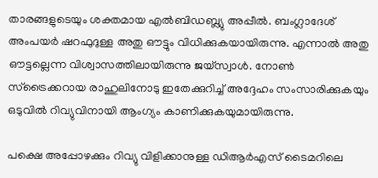താരങ്ങളുടെയും ശക്തമായ എല്‍ബിഡബ്ല്യു അപ്പീല്‍. ബംഗ്ലാദേശ് അംപയര്‍ ഷറഫുദുള്ള അതു ഔട്ടും വിധിക്കുകയായിരുന്നു. എന്നാല്‍ അതു ഔട്ടല്ലെന്ന വിശ്വാസത്തിലായിരുന്നു ജയ്‌സ്വാള്‍. നോണ്‍ സ്‌ട്രൈക്കറായ രാഹുലിനോടു ഇതേക്കുറിച്ച് അദ്ദേഹം സംസാരിക്കുകയും ഒടുവില്‍ റിവ്യുവിനായി ആംഗ്യം കാണിക്കുകയുമായിരുന്നു.

പക്ഷെ അപ്പോഴക്കും റിവ്യു വിളിക്കാനുള്ള ഡിആര്‍എസ് ടൈമറിലെ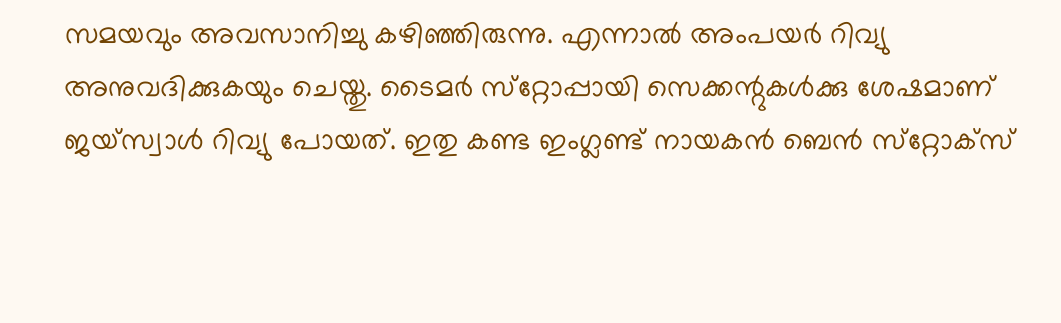സമയവും അവസാനിച്ചു കഴിഞ്ഞിരുന്നു. എന്നാല്‍ അംപയര്‍ റിവ്യു അനുവദിക്കുകയും ചെയ്തു. ടൈമര്‍ സ്‌റ്റോപ്പായി സെക്കന്റുകള്‍ക്കു ശേഷമാണ് ജയ്‌സ്വാള്‍ റിവ്യു പോയത്. ഇതു കണ്ട ഇംഗ്ലണ്ട് നായകന്‍ ബെന്‍ സ്‌റ്റോക്‌സ്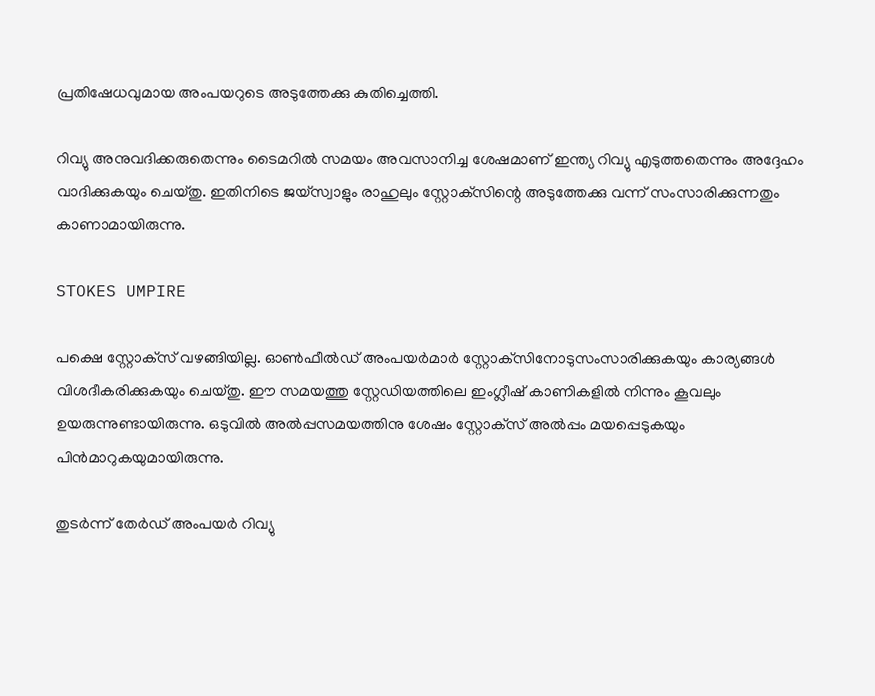പ്രതിഷേധവുമായ അംപയറുടെ അടുത്തേക്കു കുതിച്ചെത്തി.

റിവ്യു അനുവദിക്കരുതെന്നും ടൈമറില്‍ സമയം അവസാനിച്ച ശേഷമാണ് ഇന്ത്യ റിവ്യു എടുത്തതെന്നും അദ്ദേഹം വാദിക്കുകയും ചെയ്തു. ഇതിനിടെ ജയ്‌സ്വാളും രാഹുലും സ്റ്റോക്‌സിന്റെ അടുത്തേക്കു വന്ന് സംസാരിക്കുന്നതും കാണാമായിരുന്നു.

STOKES UMPIRE

പക്ഷെ സ്റ്റോക്‌സ് വഴങ്ങിയില്ല. ഓണ്‍ഫീല്‍ഡ് അംപയര്‍മാര്‍ സ്റ്റോക്‌സിനോടുസംസാരിക്കുകയും കാര്യങ്ങള്‍ വിശദീകരിക്കുകയും ചെയ്തു. ഈ സമയത്തു സ്റ്റേഡിയത്തിലെ ഇംഗ്ലീഷ് കാണികളില്‍ നിന്നും കൂവലും ഉയരുന്നുണ്ടായിരുന്നു. ഒടുവില്‍ അല്‍പ്പസമയത്തിനു ശേഷം സ്റ്റോക്‌സ് അല്‍പ്പം മയപ്പെടുകയും പിന്‍മാറുകയുമായിരുന്നു.

തുടര്‍ന്ന് തേര്‍ഡ് അംപയര്‍ റിവ്യു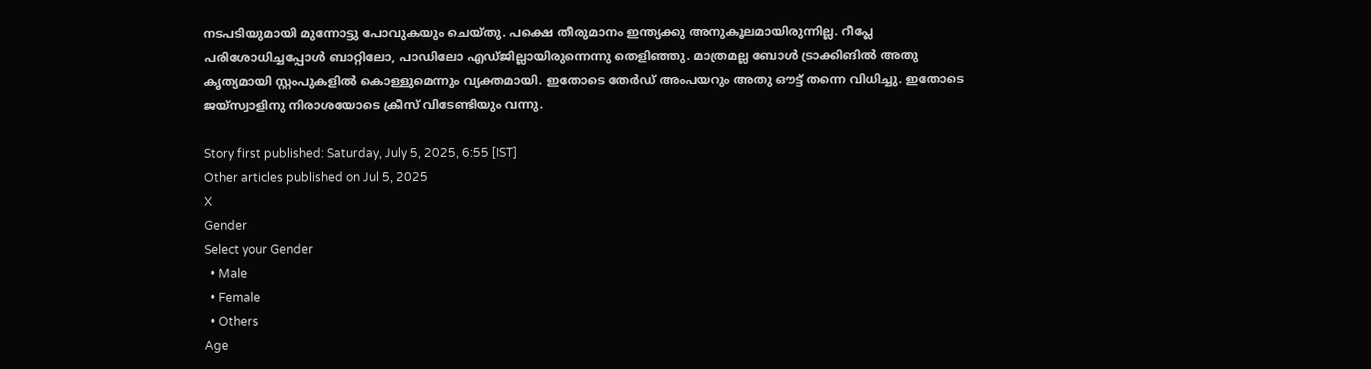നടപടിയുമായി മുന്നോട്ടു പോവുകയും ചെയ്തു. പക്ഷെ തീരുമാനം ഇന്ത്യക്കു അനുകൂലമായിരുന്നില്ല. റീപ്ലേ പരിശോധിച്ചപ്പോള്‍ ബാറ്റിലോ, പാഡിലോ എഡ്ജില്ലായിരുന്നെന്നു തെളിഞ്ഞു. മാത്രമല്ല ബോള്‍ ട്രാക്കിങില്‍ അതു കൃത്യമായി സ്റ്റംപുകളില്‍ കൊള്ളുമെന്നും വ്യക്തമായി. ഇതോടെ തേര്‍ഡ് അംപയറും അതു ഔട്ട് തന്നെ വിധിച്ചു. ഇതോടെ ജയ്‌സ്വാളിനു നിരാശയോടെ ക്രീസ് വിടേണ്ടിയും വന്നു.

Story first published: Saturday, July 5, 2025, 6:55 [IST]
Other articles published on Jul 5, 2025
X
Gender
Select your Gender
  • Male
  • Female
  • Others
Age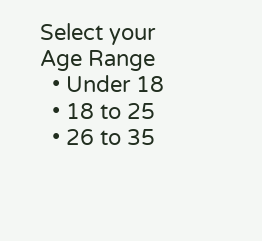Select your Age Range
  • Under 18
  • 18 to 25
  • 26 to 35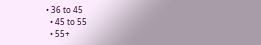• 36 to 45
  • 45 to 55
  • 55+